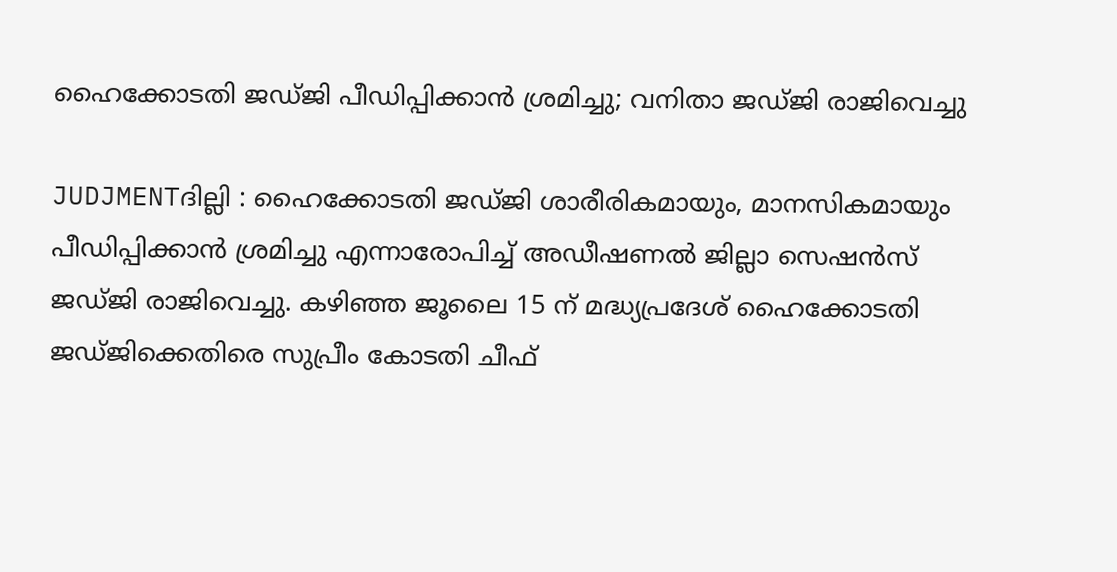ഹൈക്കോടതി ജഡ്ജി പീഡിപ്പിക്കാന്‍ ശ്രമിച്ചു; വനിതാ ജഡ്ജി രാജിവെച്ചു

JUDJMENTദില്ലി : ഹൈക്കോടതി ജഡ്ജി ശാരീരികമായും, മാനസികമായും പീഡിപ്പിക്കാന്‍ ശ്രമിച്ചു എന്നാരോപിച്ച് അഡീഷണല്‍ ജില്ലാ സെഷന്‍സ് ജഡ്ജി രാജിവെച്ചു. കഴിഞ്ഞ ജൂലൈ 15 ന് മദ്ധ്യപ്രദേശ് ഹൈക്കോടതി ജഡ്ജിക്കെതിരെ സുപ്രീം കോടതി ചീഫ്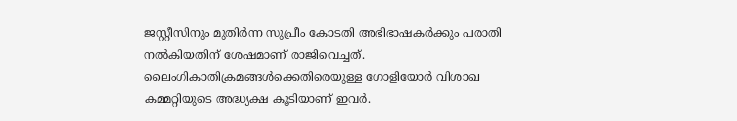ജസ്റ്റീസിനും മുതിര്‍ന്ന സുപ്രീം കോടതി അഭിഭാഷകര്‍ക്കും പരാതി നല്‍കിയതിന് ശേഷമാണ് രാജിവെച്ചത്. ലൈംഗികാതിക്രമങ്ങള്‍ക്കെതിരെയുള്ള ഗോളിയോര്‍ വിശാഖ കമ്മറ്റിയുടെ അദ്ധ്യക്ഷ കൂടിയാണ് ഇവര്‍.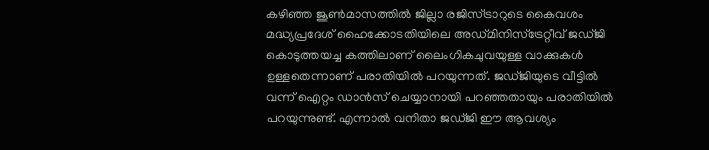കഴിഞ്ഞ ജൂണ്‍മാസത്തില്‍ ജില്ലാ രജിസ്ട്രാറുടെ കൈവശം മദ്ധ്യപ്രദേശ് ഹൈക്കോടതിയിലെ അഡ്മിനിസ്‌ട്രേറ്റീവ് ജഡ്ജി കൊടുത്തയച്ച കത്തിലാണ് ലൈംഗികചുവയുള്ള വാക്കുകള്‍ ഉള്ളതെന്നാണ് പരാതിയില്‍ പറയുന്നത്. ജഡ്ജിയുടെ വീട്ടില്‍ വന്ന് ഐറ്റം ഡാന്‍സ് ചെയ്യാനായി പറഞ്ഞതായും പരാതിയില്‍ പറയുന്നുണ്ട്. എന്നാല്‍ വനിതാ ജഡ്ജി ഈ ആവശ്യം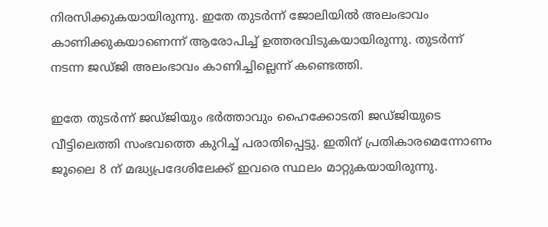നിരസിക്കുകയായിരുന്നു. ഇതേ തുടര്‍ന്ന് ജോലിയില്‍ അലംഭാവം കാണിക്കുകയാണെന്ന് ആരോപിച്ച് ഉത്തരവിടുകയായിരുന്നു. തുടര്‍ന്ന് നടന്ന ജഡ്ജി അലംഭാവം കാണിച്ചില്ലെന്ന് കണ്ടെത്തി.

ഇതേ തുടര്‍ന്ന് ജഡ്ജിയും ഭര്‍ത്താവും ഹൈക്കോടതി ജഡ്ജിയുടെ വീട്ടിലെത്തി സംഭവത്തെ കുറിച്ച് പരാതിപ്പെട്ടു. ഇതിന് പ്രതികാരമെന്നോണം ജൂലൈ 8 ന് മദ്ധ്യപ്രദേശിലേക്ക് ഇവരെ സ്ഥലം മാറ്റുകയായിരുന്നു.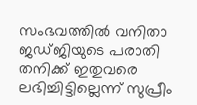സംഭവത്തില്‍ വനിതാ ജഡ്ജിയുടെ പരാതി തനിക്ക് ഇതുവരെ ലഭിച്ചിട്ടില്ലെന്ന് സുപ്രീം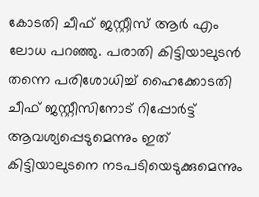കോടതി ചീഫ് ജസ്റ്റീസ് ആര്‍ എം ലോധ പറഞ്ഞു. പരാതി കിട്ടിയാലുടന്‍ തന്നെ പരിശോധിച്ച് ഹൈക്കോടതി ചീഫ് ജസ്റ്റീസിനോട് റിപ്പോര്‍ട്ട് ആവശ്യപ്പെടുമെന്നും ഇത് കിട്ടിയാലുടനെ നടപടിയെടുക്കുമെന്നും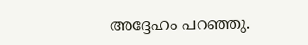അദ്ദേഹം പറഞ്ഞു.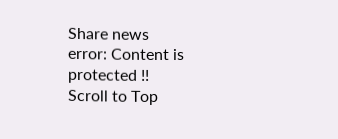Share news
error: Content is protected !!
Scroll to Top